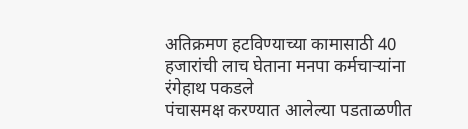अतिक्रमण हटविण्याच्या कामासाठी 40 हजारांची लाच घेताना मनपा कर्मचाऱ्यांना रंगेहाथ पकडले
पंचासमक्ष करण्यात आलेल्या पडताळणीत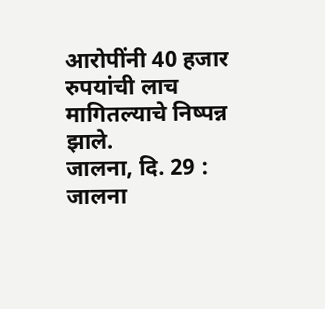आरोपींनी 40 हजार रुपयांची लाच मागितल्याचे निष्पन्न झाले.
जालना, दि. 29 : जालना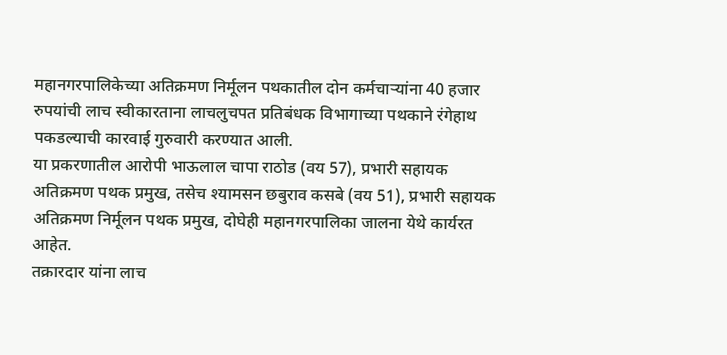महानगरपालिकेच्या अतिक्रमण निर्मूलन पथकातील दोन कर्मचाऱ्यांना 40 हजार रुपयांची लाच स्वीकारताना लाचलुचपत प्रतिबंधक विभागाच्या पथकाने रंगेहाथ पकडल्याची कारवाई गुरुवारी करण्यात आली.
या प्रकरणातील आरोपी भाऊलाल चापा राठोड (वय 57), प्रभारी सहायक अतिक्रमण पथक प्रमुख, तसेच श्यामसन छबुराव कसबे (वय 51), प्रभारी सहायक अतिक्रमण निर्मूलन पथक प्रमुख, दोघेही महानगरपालिका जालना येथे कार्यरत आहेत.
तक्रारदार यांना लाच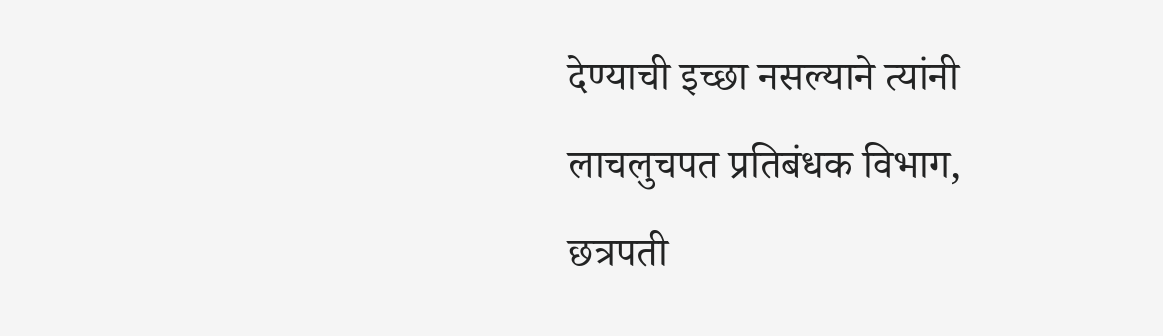देण्याची इच्छा नसल्याने त्यांनी लाचलुचपत प्रतिबंधक विभाग, छत्रपती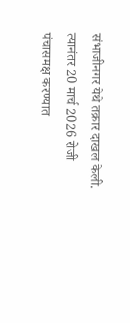संभाजीनगर येथे तक्रार दाखल केली. त्यानंतर 20 मार्च 2026 रोजी पंचासमक्ष करण्यात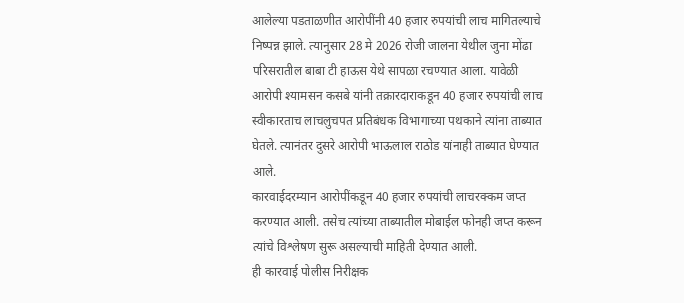आलेल्या पडताळणीत आरोपींनी 40 हजार रुपयांची लाच मागितल्याचे निष्पन्न झाले. त्यानुसार 28 मे 2026 रोजी जालना येथील जुना मोंढा परिसरातील बाबा टी हाऊस येथे सापळा रचण्यात आला. यावेळी आरोपी श्यामसन कसबे यांनी तक्रारदाराकडून 40 हजार रुपयांची लाच स्वीकारताच लाचलुचपत प्रतिबंधक विभागाच्या पथकाने त्यांना ताब्यात घेतले. त्यानंतर दुसरे आरोपी भाऊलाल राठोड यांनाही ताब्यात घेण्यात आले.
कारवाईदरम्यान आरोपींकडून 40 हजार रुपयांची लाचरक्कम जप्त करण्यात आली. तसेच त्यांच्या ताब्यातील मोबाईल फोनही जप्त करून त्यांचे विश्लेषण सुरू असल्याची माहिती देण्यात आली.
ही कारवाई पोलीस निरीक्षक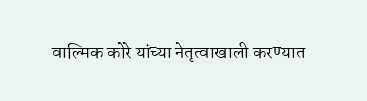वाल्मिक कोरे यांच्या नेतृत्वाखाली करण्यात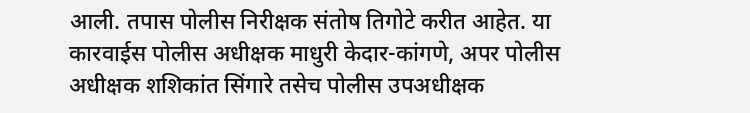आली. तपास पोलीस निरीक्षक संतोष तिगोटे करीत आहेत. या कारवाईस पोलीस अधीक्षक माधुरी केदार-कांगणे, अपर पोलीस अधीक्षक शशिकांत सिंगारे तसेच पोलीस उपअधीक्षक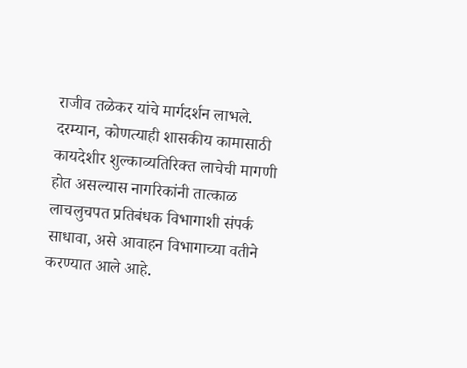राजीव तळेकर यांचे मार्गदर्शन लाभले.
दरम्यान, कोणत्याही शासकीय कामासाठी कायदेशीर शुल्काव्यतिरिक्त लाचेची मागणी होत असल्यास नागरिकांनी तात्काळ लाचलुचपत प्रतिबंधक विभागाशी संपर्क साधावा, असे आवाहन विभागाच्या वतीने करण्यात आले आहे.